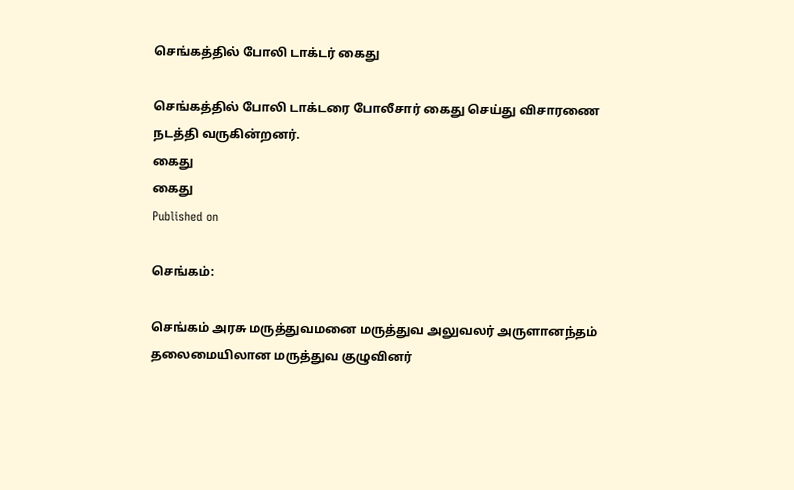செங்கத்தில் போலி டாக்டர் கைது

செங்கத்தில் போலி டாக்டரை போலீசார் கைது செய்து விசாரணை நடத்தி வருகின்றனர்.
கைது
கைது
Published on

செங்கம்:

செங்கம் அரசு மருத்துவமனை மருத்துவ அலுவலர் அருளானந்தம் தலைமையிலான மருத்துவ குழுவினர்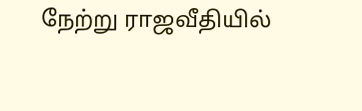நேற்று ராஜவீதியில்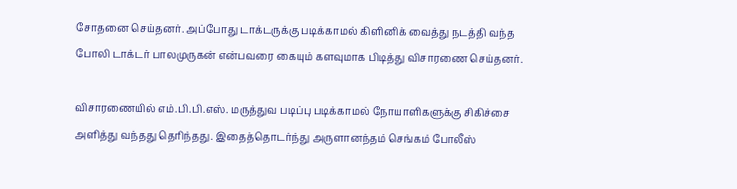சோதனை செய்தனர். அப்போது டாக்டருக்கு படிக்காமல் கிளினிக் வைத்து நடத்தி வந்த போலி டாக்டர் பாலமுருகன் என்பவரை கையும் களவுமாக பிடித்து விசாரணை செய்தனர்.

விசாரணையில் எம்.பி.பி.எஸ். மருத்துவ படிப்பு படிக்காமல் நோயாளிகளுக்கு சிகிச்சை அளித்து வந்தது தெரிந்தது. இதைத்தொடர்ந்து அருளானந்தம் செங்கம் போலீஸ்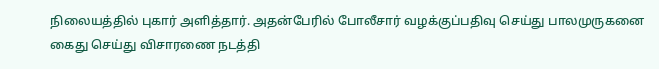நிலையத்தில் புகார் அளித்தார். அதன்பேரில் போலீசார் வழக்குப்பதிவு செய்து பாலமுருகனை கைது செய்து விசாரணை நடத்தி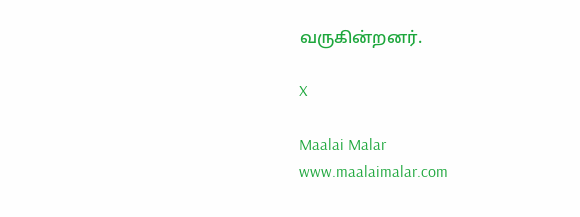வருகின்றனர்.

X

Maalai Malar
www.maalaimalar.com